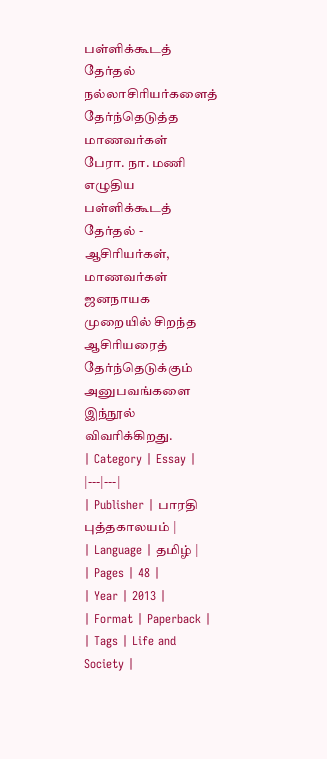பள்ளிக்கூடத் தேர்தல்
நல்லாசிரியர்களைத் தேர்ந்தெடுத்த மாணவர்கள்
பேரா. நா. மணி எழுதிய பள்ளிக்கூடத் தேர்தல் - ஆசிரியர்கள், மாணவர்கள் ஜனநாயக முறையில் சிறந்த ஆசிரியரைத் தேர்ந்தெடுக்கும் அனுபவங்களை இந்நூல் விவரிக்கிறது.
| Category | Essay |
|---|---|
| Publisher | பாரதி புத்தகாலயம் |
| Language | தமிழ் |
| Pages | 48 |
| Year | 2013 |
| Format | Paperback |
| Tags | Life and Society |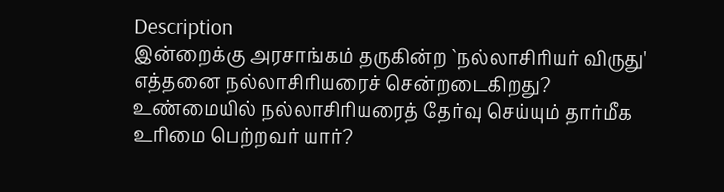Description
இன்றைக்கு அரசாங்கம் தருகின்ற `நல்லாசிரியர் விருது' எத்தனை நல்லாசிரியரைச் சென்றடைகிறது? உண்மையில் நல்லாசிரியரைத் தேர்வு செய்யும் தார்மீக உரிமை பெற்றவர் யார்?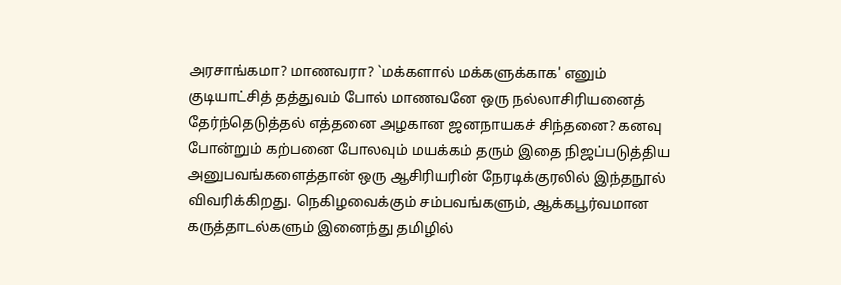அரசாங்கமா? மாணவரா? `மக்களால் மக்களுக்காக' எனும் குடியாட்சித் தத்துவம் போல் மாணவனே ஒரு நல்லாசிரியனைத் தேர்ந்தெடுத்தல் எத்தனை அழகான ஜனநாயகச் சிந்தனை? கனவு போன்றும் கற்பனை போலவும் மயக்கம் தரும் இதை நிஜப்படுத்திய அனுபவங்களைத்தான் ஒரு ஆசிரியரின் நேரடிக்குரலில் இந்தநூல் விவரிக்கிறது. நெகிழவைக்கும் சம்பவங்களும், ஆக்கபூர்வமான கருத்தாடல்களும் இனைந்து தமிழில்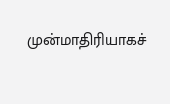முன்மாதிரியாகச்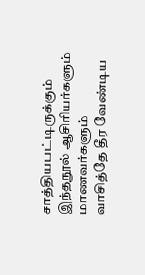சாத்தியபட்டிருக்கும் இந்தநூல் ஆசிரியர்களும் மாணவர்களும் வாசித்தே தீர வேண்டிய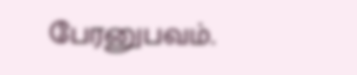பேரனுபவம்.